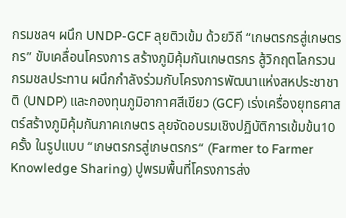กรมชลฯ ผนึก UNDP-GCF ลุยติวเข้ม ด้วยวิถี “เกษตรกรสู่เกษตรกร” ขับเคลื่อนโครงการ สร้างภูมิคุ้มกันเกษตรกร สู้วิกฤตโลกรวน กรมชลประทาน ผนึกกำลังร่วมกับโครงการพัฒนาแห่งสหประชาชาติ (UNDP) และกองทุนภูมิอากาศสีเขียว (GCF) เร่งเครื่องยุทธศาสตร์สร้างภูมิคุ้มกันภาคเกษตร ลุยจัดอบรมเชิงปฏิบัติการเข้มข้น10 ครั้ง ในรูปแบบ “เกษตรกรสู่เกษตรกร“ (Farmer to Farmer Knowledge Sharing) ปูพรมพื้นที่โครงการส่ง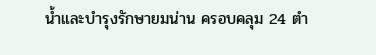น้ำและบำรุงรักษายมน่าน ครอบคลุม 24 ตำ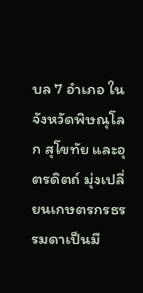บล 7 อำเภอ ในจังหวัดพิษณุโลก สุโขทัย และอุตรดิตถ์ มุ่งเปลี่ยนเกษตรกรธรรมดาเป็นมื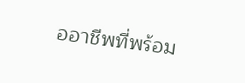ออาชีพที่พร้อม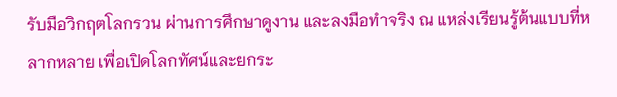รับมือวิกฤตโลกรวน ผ่านการศึกษาดูงาน และลงมือทำจริง ณ แหล่งเรียนรู้ต้นแบบที่หลากหลาย เพื่อเปิดโลกทัศน์และยกระ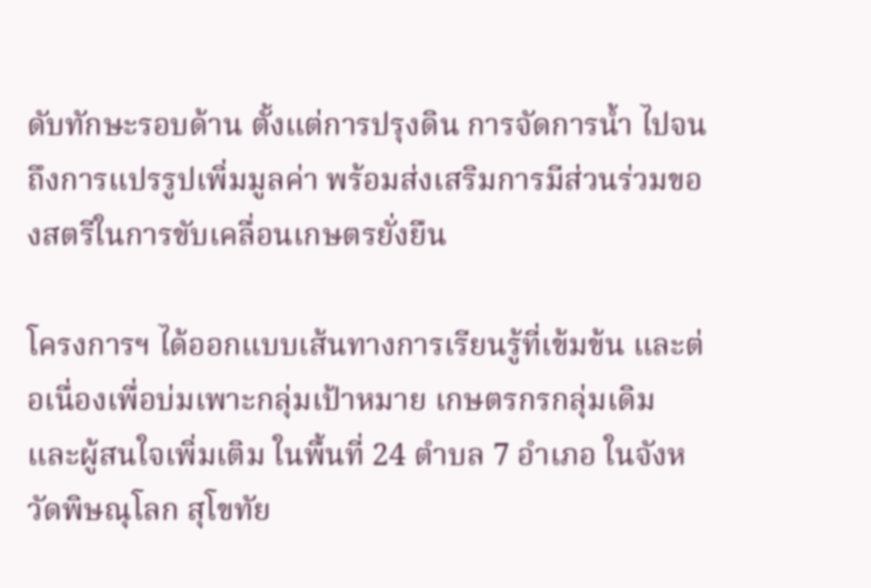ดับทักษะรอบด้าน ตั้งแต่การปรุงดิน การจัดการน้ำ ไปจนถึงการแปรรูปเพิ่มมูลค่า พร้อมส่งเสริมการมีส่วนร่วมของสตรีในการขับเคลื่อนเกษตรยั่งยืน

โครงการฯ ได้ออกแบบเส้นทางการเรียนรู้ที่เข้มข้น และต่อเนื่องเพื่อบ่มเพาะกลุ่มเป้าหมาย เกษตรกรกลุ่มเดิม และผู้สนใจเพิ่มเติม ในพื้นที่ 24 ตำบล 7 อำเภอ ในจังหวัดพิษณุโลก สุโขทัย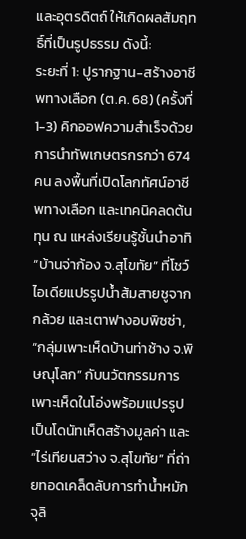และอุตรดิตถ์ ให้เกิดผลสัมฤทธิ์ที่เป็นรูปธรรม ดังนี้:
ระยะที่ 1: ปูรากฐาน-สร้างอาชีพทางเลือก (ต.ค. 68) (ครั้งที่ 1-3) คิกออฟความสำเร็จด้วยการนำทัพเกษตรกรกว่า 674 คน ลงพื้นที่เปิดโลกทัศน์อาชีพทางเลือก และเทคนิคลดต้นทุน ณ แหล่งเรียนรู้ชั้นนำอาทิ “บ้านจ่าก้อง จ.สุโขทัย” ที่โชว์ไอเดียแปรรูปน้ำส้มสายชูจากกล้วย และเตาฟางอบพิซซ่า, “กลุ่มเพาะเห็ดบ้านท่าช้าง จ.พิษณุโลก” กับนวัตกรรมการเพาะเห็ดในโอ่งพร้อมแปรรูปเป็นโดนัทเห็ดสร้างมูลค่า และ “ไร่เทียนสว่าง จ.สุโขทัย” ที่ถ่ายทอดเคล็ดลับการทำน้ำหมักจุลิ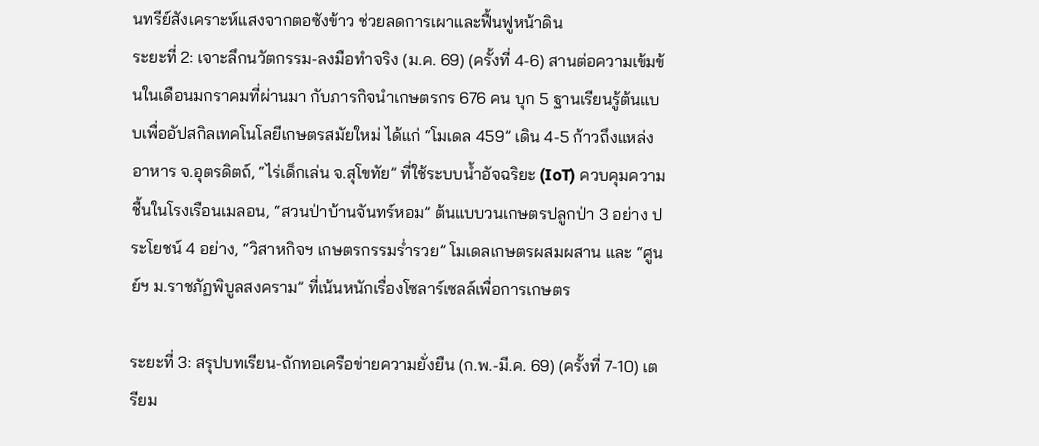นทรีย์สังเคราะห์แสงจากตอซังข้าว ช่วยลดการเผาและฟื้นฟูหน้าดิน
ระยะที่ 2: เจาะลึกนวัตกรรม-ลงมือทำจริง (ม.ค. 69) (ครั้งที่ 4-6) สานต่อความเข้มข้นในเดือนมกราคมที่ผ่านมา กับภารกิจนำเกษตรกร 676 คน บุก 5 ฐานเรียนรู้ต้นแบบเพื่ออัปสกิลเทคโนโลยีเกษตรสมัยใหม่ ได้แก่ “โมเดล 459” เดิน 4-5 ก้าวถึงแหล่งอาหาร จ.อุตรดิตถ์, “ไร่เด็กเล่น จ.สุโขทัย” ที่ใช้ระบบน้ำอัจฉริยะ (IoT) ควบคุมความชื้นในโรงเรือนเมลอน, “สวนป่าบ้านจันทร์หอม” ต้นแบบวนเกษตรปลูกป่า 3 อย่าง ประโยชน์ 4 อย่าง, “วิสาหกิจฯ เกษตรกรรมร่ำรวย” โมเดลเกษตรผสมผสาน และ “ศูนย์ฯ ม.ราชภัฏพิบูลสงคราม” ที่เน้นหนักเรื่องโซลาร์เซลล์เพื่อการเกษตร

ระยะที่ 3: สรุปบทเรียน-ถักทอเครือข่ายความยั่งยืน (ก.พ.-มี.ค. 69) (ครั้งที่ 7-10) เตรียม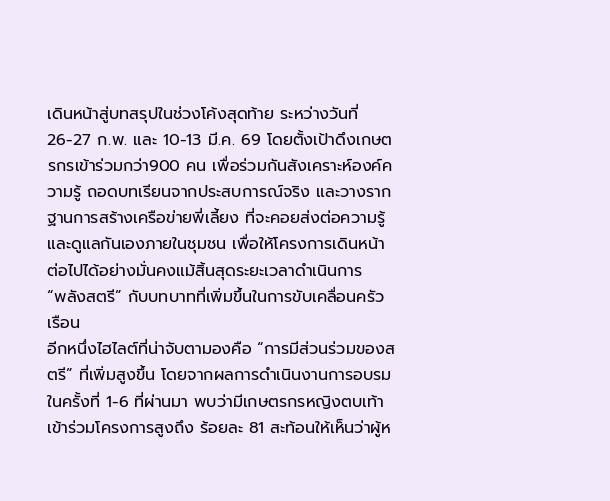เดินหน้าสู่บทสรุปในช่วงโค้งสุดท้าย ระหว่างวันที่ 26-27 ก.พ. และ 10-13 มี.ค. 69 โดยตั้งเป้าดึงเกษตรกรเข้าร่วมกว่า900 คน เพื่อร่วมกันสังเคราะห์องค์ความรู้ ถอดบทเรียนจากประสบการณ์จริง และวางรากฐานการสร้างเครือข่ายพี่เลี้ยง ที่จะคอยส่งต่อความรู้ และดูแลกันเองภายในชุมชน เพื่อให้โครงการเดินหน้าต่อไปได้อย่างมั่นคงแม้สิ้นสุดระยะเวลาดำเนินการ
“พลังสตรี” กับบทบาทที่เพิ่มขึ้นในการขับเคลื่อนครัวเรือน
อีกหนึ่งไฮไลต์ที่น่าจับตามองคือ “การมีส่วนร่วมของสตรี” ที่เพิ่มสูงขึ้น โดยจากผลการดำเนินงานการอบรมในครั้งที่ 1-6 ที่ผ่านมา พบว่ามีเกษตรกรหญิงตบเท้าเข้าร่วมโครงการสูงถึง ร้อยละ 81 สะท้อนให้เห็นว่าผู้ห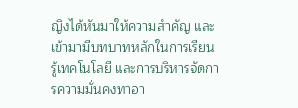ญิงได้หันมาให้ความสำคัญ และเข้ามามีบทบาทหลักในการเรียนรู้เทคโนโลยี และการบริหารจัดการความมั่นคงทาอา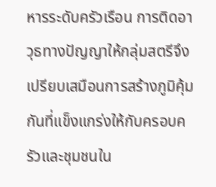หารระดับครัวเรือน การติดอาวุธทางปัญญาให้กลุ่มสตรีจึงเปรียบเสมือนการสร้างภูมิคุ้มกันที่แข็งแกร่งให้กับครอบครัวและชุมชนใน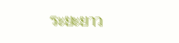ระยะยาว